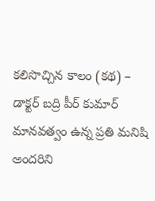కలిసొచ్చిన కాలం (కథ) – డాక్టర్ బద్రి పీర్ కుమార్
మానవత్వం ఉన్న ప్రతి మనిషి అందరిని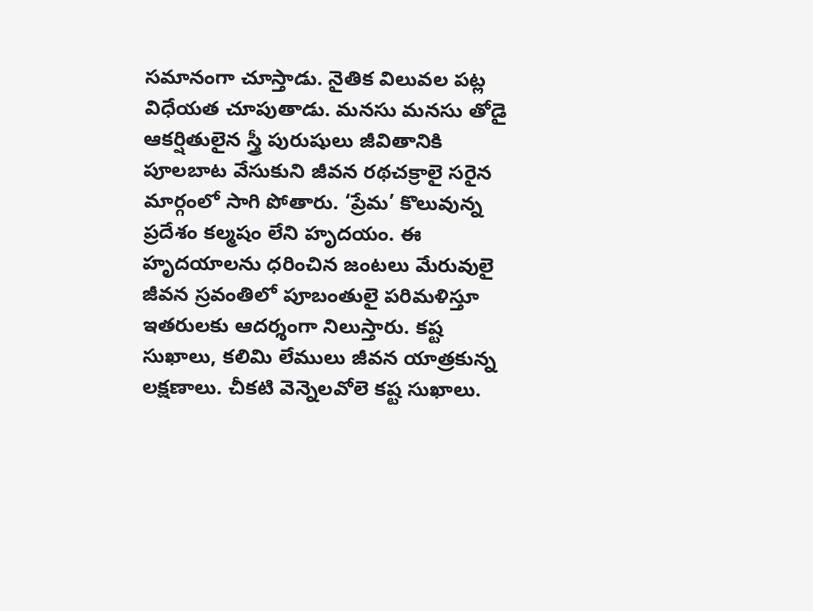సమానంగా చూస్తాడు. నైతిక విలువల పట్ల విధేయత చూపుతాడు. మనసు మనసు తోడై ఆకర్షితులైన స్త్రీ పురుషులు జీవితానికి పూలబాట వేసుకుని జీవన రథచక్రాలై సరైన మార్గంలో సాగి పోతారు. ‘ప్రేమ’ కొలువున్న ప్రదేశం కల్మషం లేని హృదయం. ఈ హృదయాలను ధరించిన జంటలు మేరువులై జీవన స్రవంతిలో పూబంతులై పరిమళిస్తూ ఇతరులకు ఆదర్శంగా నిలుస్తారు. కష్ట సుఖాలు, కలిమి లేములు జీవన యాత్రకున్న లక్షణాలు. చీకటి వెన్నెలవోలె కష్ట సుఖాలు.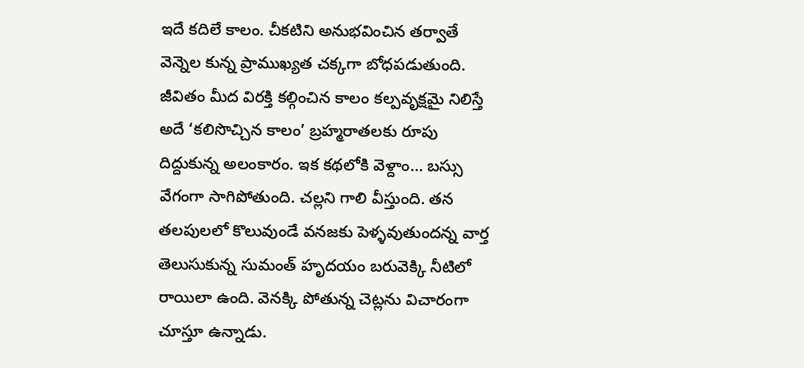ఇదే కదిలే కాలం. చీకటిని అనుభవించిన తర్వాతే వెన్నెల కున్న ప్రాముఖ్యత చక్కగా బోధపడుతుంది. జీవితం మీద విరక్తి కల్గించిన కాలం కల్పవృక్షమై నిలిస్తే అదే ‘కలిసొచ్చిన కాలం’ బ్రహ్మరాతలకు రూపు దిద్దుకున్న అలంకారం. ఇక కథలోకి వెళ్దాం… బస్సు వేగంగా సాగిపోతుంది. చల్లని గాలి వీస్తుంది. తన తలపులలో కొలువుండే వనజకు పెళ్ళవుతుందన్న వార్త తెలుసుకున్న సుమంత్ హృదయం బరువెక్కి నీటిలో రాయిలా ఉంది. వెనక్కి పోతున్న చెట్లను విచారంగా చూస్తూ ఉన్నాడు.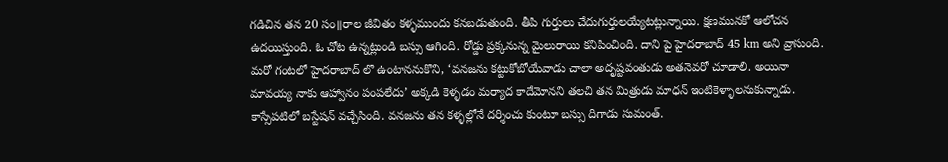గడిచిన తన 20 సం॥రాల జీవితం కళ్ళముందు కనబడుతుంది. తీపి గుర్తులు చేదుగుర్తులయ్యేటట్లున్నాయి. క్షణమునకో ఆలోచన ఉదయిస్తుంది. ఓ చోట ఉన్నట్లుండి బస్సు ఆగింది. రోడ్డు ప్రక్కనున్న మైలురాయి కనిపించింది. దాని పై హైదరాబాద్ 45 km అని వ్రాసుంది. మరో గంటలో హైదరాబాద్ లొ ఉంటాననుకొని, ‘వనజను కట్టుకోబోయేవాడు చాలా అదృష్టవంతుడు అతనెవరో చూడాలి. అయినా మావయ్య నాకు ఆహ్వానం పంపలేదు’ అక్కడి కెళ్ళడం మర్యాద కాదేమోనని తలచి తన మిత్రుడు మాధన్ ఇంటికెళ్ళాలనుకున్నాడు. కాస్సేపటిలో బస్టేషన్ వచ్చేసింది. వనజను తన కళ్ళల్లోనే దర్శించు కుంటూ బస్సు దిగాడు సుమంత్.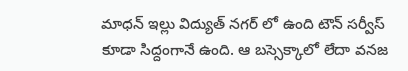మాధన్ ఇల్లు విద్యుత్ నగర్ లో ఉంది టౌన్ సర్వీస్ కూడా సిద్దంగానే ఉంది. ఆ బస్సెక్కాలో లేదా వనజ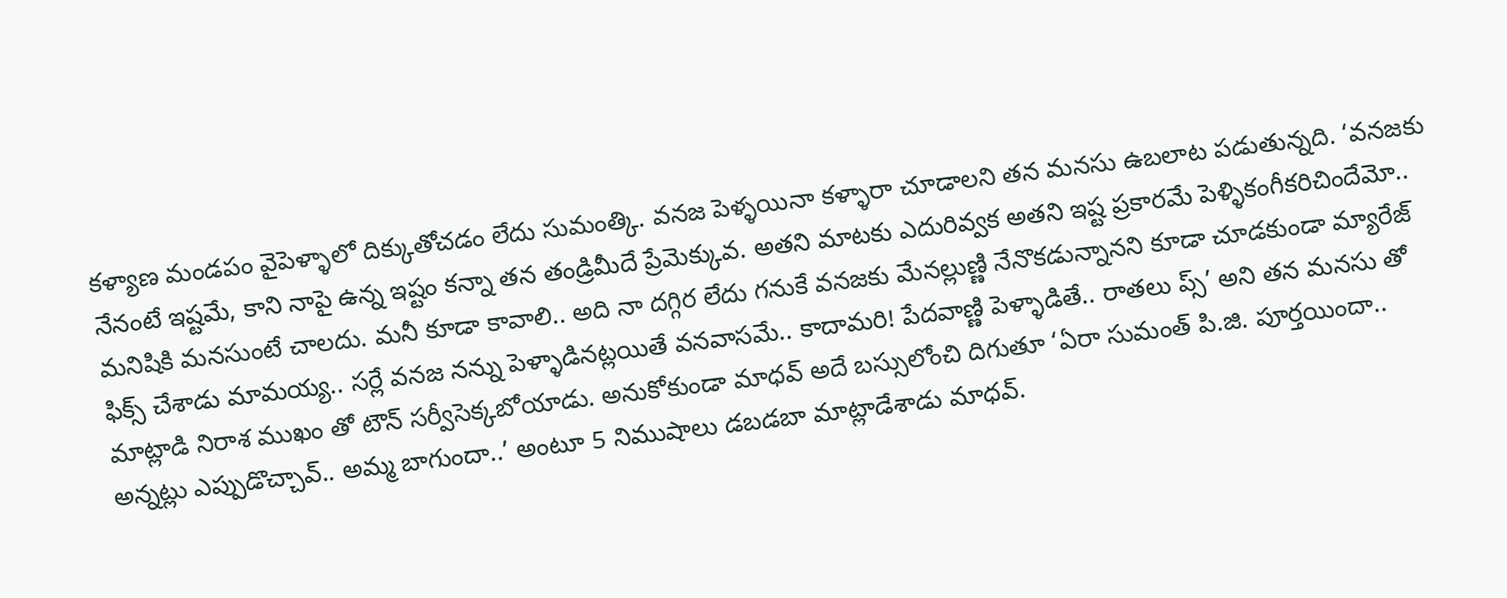కళ్యాణ మండపం వైపెళ్ళాలో దిక్కుతోచడం లేదు సుమంత్కి. వనజ పెళ్ళయినా కళ్ళారా చూడాలని తన మనసు ఉబలాట పడుతున్నది. ‘వనజకు నేనంటే ఇష్టమే, కాని నాపై ఉన్న ఇష్టం కన్నా తన తండ్రిమీదే ప్రేమెక్కువ. అతని మాటకు ఎదురివ్వక అతని ఇష్ట ప్రకారమే పెళ్ళికంగీకరిచిందేమో.. మనిషికి మనసుంటే చాలదు. మనీ కూడా కావాలి.. అది నా దగ్గిర లేదు గనుకే వనజకు మేనల్లుణ్ణి నేనొకడున్నానని కూడా చూడకుండా మ్యారేజ్ ఫిక్స్ చేశాడు మామయ్య.. సర్లే వనజ నన్ను పెళ్ళాడినట్లయితే వనవాసమే.. కాదామరి! పేదవాణ్ణి పెళ్ళాడితే.. రాతలు ప్స్’ అని తన మనసు తో మాట్లాడి నిరాశ ముఖం తో టౌన్ సర్వీసెక్కబోయాడు. అనుకోకుండా మాధవ్ అదే బస్సులోంచి దిగుతూ ‘ఏరా సుమంత్ పి.జి. పూర్తయిందా.. అన్నట్లు ఎప్పుడొచ్చావ్.. అమ్మ బాగుందా..’ అంటూ 5 నిముషాలు డబడబా మాట్లాడేశాడు మాధవ్.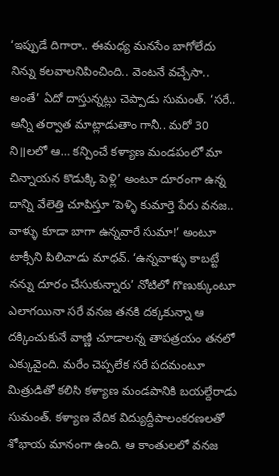‘ఇప్పుడే దిగారా.. ఈమధ్య మనసేం బాగోలేదు నిన్ను కలవాలనిపించింది.. వెంటనే వచ్చేసా.. అంతే’ ఏదో దాస్తున్నట్లు చెప్పాడు సుమంత్. ‘సరే.. అన్నీ తర్వాత మాట్లాడుతాం గానీ.. మరో 30 ని॥లలో ఆ… కన్పించే కళ్యాణ మండపంలో మా చిన్నాయన కొడుక్కి పెళ్లి’ అంటూ దూరంగా ఉన్న దాన్ని వేలెత్తి చూపిస్తూ ‘పెళ్ళి కుమార్తె పేరు వనజ.. వాళ్ళు కూడా బాగా ఉన్నవారే సుమా!’ అంటూ టాక్సీని పిలిచాడు మాధవ్. ‘ఉన్నవాళ్ళు కాబట్టే నన్ను దూరం చేసుకున్నారు’ నోటిలో గొణుక్కుంటూ ఎలాగయినా సరే వనజ తనకి దక్కకున్నా ఆ దక్కించుకునే వాణ్ణి చూడాలన్న తాపత్రయం తనలో ఎక్కువైంది. మరేం చెప్పలేక సరే పదమంటూ మిత్రుడితో కలిసి కళ్యాణ మండపానికి బయల్దేరాడు సుమంత్. కళ్యాణ వేదిక విద్యుద్దీపాలంకరణలతో శోభాయ మానంగా ఉంది. ఆ కాంతులలో వనజ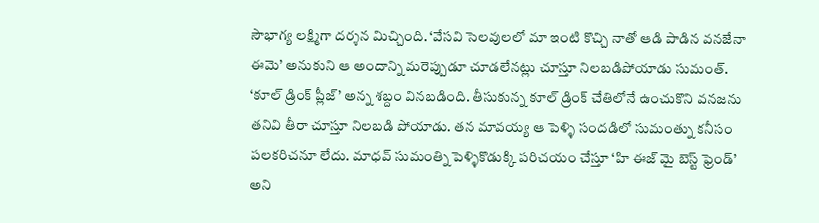సౌభాగ్య లక్ష్మిగా దర్శన మిచ్చింది. ‘వేసవి సెలవులలో మా ఇంటి కొచ్చి నాతో ఆడి పాడిన వనజేనా ఈమె’ అనుకుని ఆ అందాన్ని మరెప్పుడూ చూడలేనట్లు చూస్తూ నిలబడిపోయాడు సుమంత్. ‘కూల్ డ్రింక్ ప్లీజ్’ అన్న శబ్దం వినబడింది. తీసుకున్న కూల్ డ్రింక్ చేతిలోనే ఉంచుకొని వనజను తనివి తీరా చూస్తూ నిలబడి పోయాడు. తన మావయ్య ఆ పెళ్ళి సందడిలో సుమంత్ను కనీసం పలకరిచనూ లేదు. మాధవ్ సుమంత్ని పెళ్ళికొడుక్కి పరిచయం చేస్తూ ‘హి ఈజ్ మై బెస్ట్ ఫ్రెండ్’ అని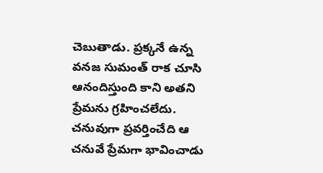చెబుతాడు. ప్రక్కనే ఉన్న వనజ సుమంత్ రాక చూసి ఆనందిస్తుంది కాని అతని ప్రేమను గ్రహించలేదు. చనువుగా ప్రవర్తించేది ఆ చనువే ప్రేమగా భావించాడు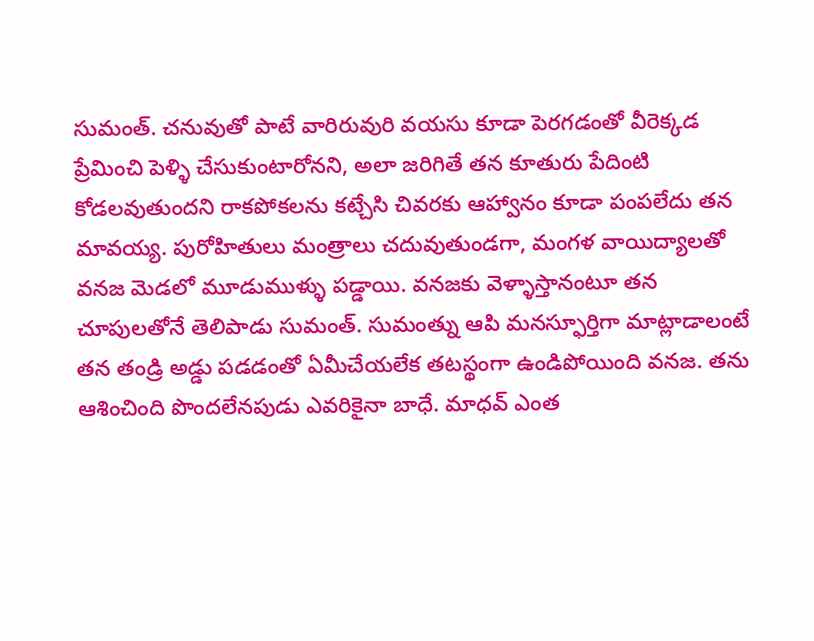సుమంత్. చనువుతో పాటే వారిరువురి వయసు కూడా పెరగడంతో వీరెక్కడ ప్రేమించి పెళ్ళి చేసుకుంటారోనని, అలా జరిగితే తన కూతురు పేదింటి కోడలవుతుందని రాకపోకలను కట్చేసి చివరకు ఆహ్వానం కూడా పంపలేదు తన మావయ్య. పురోహితులు మంత్రాలు చదువుతుండగా, మంగళ వాయిద్యాలతో వనజ మెడలో మూడుముళ్ళు పడ్డాయి. వనజకు వెళ్ళాస్తానంటూ తన చూపులతోనే తెలిపాడు సుమంత్. సుమంత్ను ఆపి మనస్ఫూర్తిగా మాట్లాడాలంటే తన తండ్రి అడ్డు పడడంతో ఏమీచేయలేక తటస్థంగా ఉండిపోయింది వనజ. తను ఆశించింది పొందలేనపుడు ఎవరికైనా బాధే. మాధవ్ ఎంత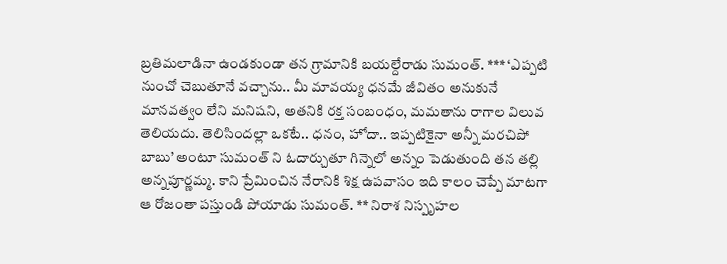బ్రతిమలాడినా ఉండకుండా తన గ్రామానికి బయల్దేరాడు సుమంత్. *** ‘ఎప్పటి నుంచో చెబుతూనే వచ్చాను.. మీ మావయ్య ధనమే జీవితం అనుకునే మానవత్వం లేని మనిషని, అతనికి రక్త సంబంధం, మమతాను రాగాల విలువ తెలియదు. తెలిసిందల్లా ఒకటే.. ధనం, హోదా.. ఇప్పటికైనా అన్నీ మరచిపో బాబు’ అంటూ సుమంత్ ని ఓదార్చుతూ గిన్నెలో అన్నం పెడుతుంది తన తల్లి అన్నపూర్ణమ్మ. కాని ప్రేమించిన నేరానికి శిక్ష ఉపవాసం ఇది కాలం చెప్పే మాటగా ఆ రోజంతా పస్తుండి పోయాడు సుమంత్. ** నిరాశ నిస్పృహల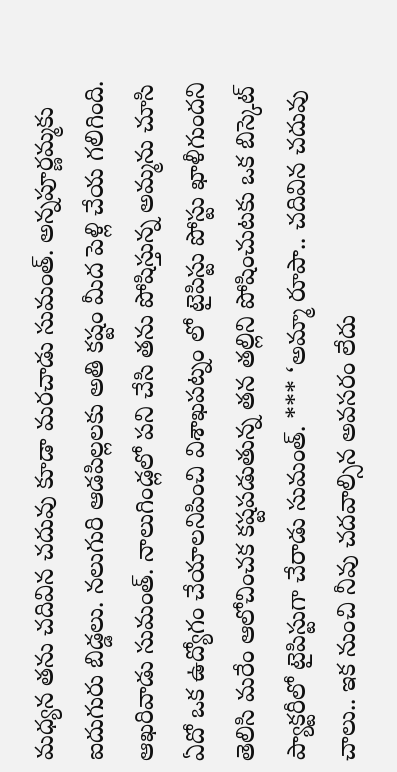మధ్యన తను చదివిన చదువు కూడా మరచాడు సుమంత్. అన్నపూర్ణమ్మకు ఐదుగురు బిడ్డలు. నలుగురి ఆడపిల్లలకు అతి కష్టం మీద పెళ్లి చేయ గలిగింది. ఆఖరివాడు సుమంత్. నాలుగిండ్లలో పని చేసి తను పోషిస్తున్న అమ్మను చూసి ఏదో ఒక ఉద్యోగం చేయాలనిపించి విశాఖపట్నం లో టైపిస్టు పోస్టు ఖాళీగుందని తెలిసి మరేం ఆలోచించక కష్టపడుతున్న తన తల్లిని పోషించుటకు ఒక బిస్కెట్ ప్యాక్టరీలో టైపిస్టుగా చేరాడు సుమంత్. *** ‘అమ్మా రూపా.. చదివిన చదువు చాలు.. ఇక నుంచి నీవు చదవాల్సిన అవసరం లేదు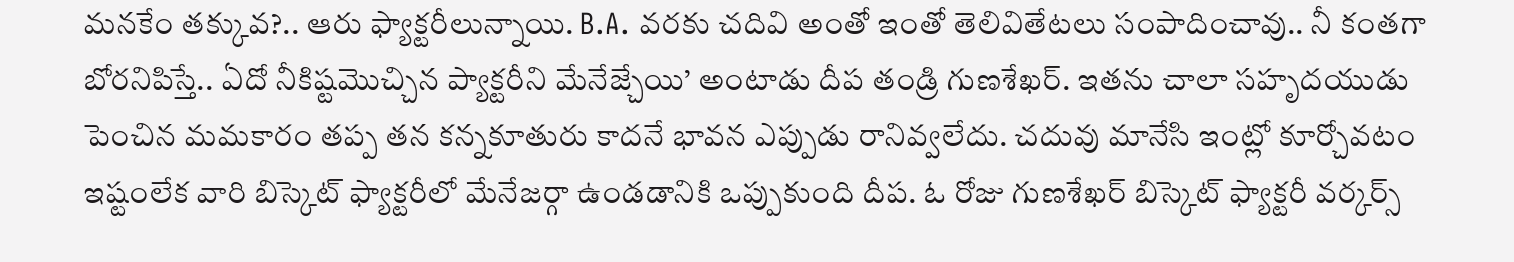మనకేం తక్కువ?.. ఆరు ఫ్యాక్టరీలున్నాయి. B.A. వరకు చదివి అంతో ఇంతో తెలివితేటలు సంపాదించావు.. నీ కంతగా బోరనిపిస్తే.. ఏదో నీకిష్టమొచ్చిన ప్యాక్టరీని మేనేజ్చేయి’ అంటాడు దీప తండ్రి గుణశేఖర్. ఇతను చాలా సహృదయుడు పెంచిన మమకారం తప్ప తన కన్నకూతురు కాదనే భావన ఎప్పుడు రానివ్వలేదు. చదువు మానేసి ఇంట్లో కూర్చోవటం ఇష్టంలేక వారి బిస్కెట్ ఫ్యాక్టరీలో మేనేజర్గా ఉండడానికి ఒప్పుకుంది దీప. ఓ రోజు గుణశేఖర్ బిస్కెట్ ఫ్యాక్టరీ వర్కర్స్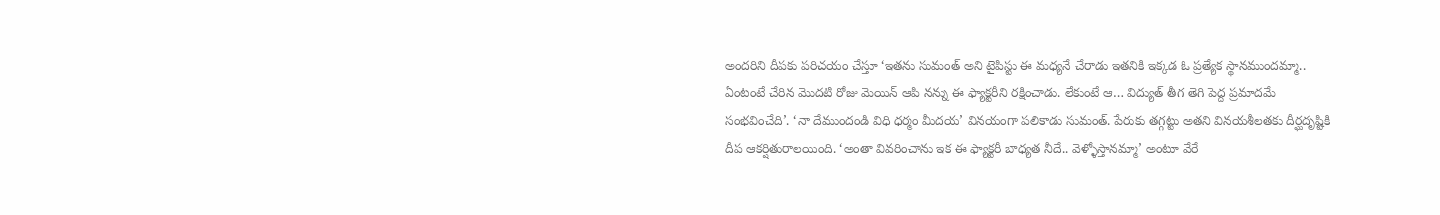అందరిని దీపకు పరిచయం చేస్తూ ‘ఇతను సుమంత్ అని టైపిస్టు ఈ మధ్యనే చేరాడు ఇతనికి ఇక్కడ ఓ ప్రత్యేక స్థానముందమ్మా.. ఏంటంటే చేరిన మొదటి రోజు మెయిన్ ఆపి నన్ను ఈ ఫ్యాక్టరీని రక్షించాడు. లేకుంటే ఆ… విద్యుత్ తీగ తెగి పెద్ద ప్రమాదమే సంభవించేది’. ‘నా దేముందండి విధి ధర్మం మీదయ’ వినయంగా పలికాడు సుమంత్. పేరుకు తగ్గట్టు అతని వినయశీలతకు దీర్ఘదృష్టికి దీప ఆకర్షితురాలయింది. ‘అంతా వివరించాను ఇక ఈ ఫ్యాక్టరీ బాధ్యత నీదే.. వెళ్ళోస్తానమ్మా’ అంటూ వేరే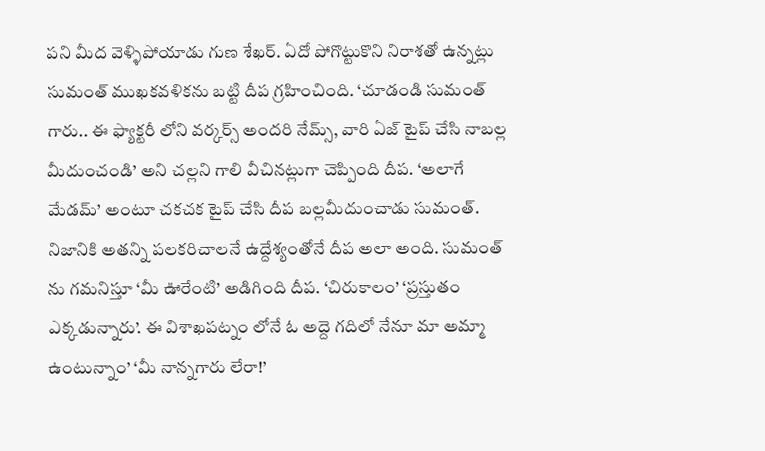పని మీద వెళ్ళిపోయాడు గుణ శేఖర్. ఏదో పోగొట్టుకొని నిరాశతో ఉన్నట్లు సుమంత్ ముఖకవళికను బట్టి దీప గ్రహించింది. ‘చూడండి సుమంత్ గారు.. ఈ ఫ్యాక్టరీ లోని వర్కర్స్ అందరి నేమ్స్, వారి ఏజ్ టైప్ చేసి నాబల్ల మీదుంచండి’ అని చల్లని గాలి వీచినట్లుగా చెప్పింది దీప. ‘అలాగే మేడమ్’ అంటూ చకచక టైప్ చేసి దీప బల్లమీదుంచాడు సుమంత్. నిజానికి అతన్ని పలకరిచాలనే ఉద్దేశ్యంతోనే దీప అలా అంది. సుమంత్ ను గమనిస్తూ ‘మీ ఊరేంటి’ అడిగింది దీప. ‘చిరుకాలం’ ‘ప్రస్తుతం ఎక్కడున్నారు’. ఈ విశాఖపట్నం లోనే ఓ అద్దె గదిలో నేనూ మా అమ్మా ఉంటున్నాం’ ‘మీ నాన్నగారు లేరా!’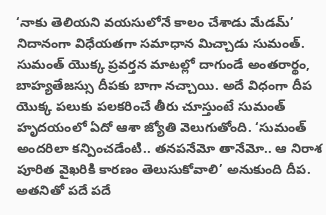‘నాకు తెలియని వయసులోనే కాలం చేశాడు మేడమ్’ నిదానంగా విధేయతగా సమాధాన మిచ్చాడు సుమంత్. సుమంత్ యొక్క ప్రవర్తన మాటల్లో దాగుండే అంతరార్థం, బాహ్యతేజస్సు దీపకు బాగా నచ్చాయి. అదే విధంగా దీప యొక్క పలుకు పలకరించే తీరు చూస్తుంటే సుమంత్ హృదయంలో ఏదో ఆశా జ్యోతి వెలుగుతోంది. ‘సుమంత్ అందరిలా కన్పించడేంటి.. తనపనేమో తానేమో.. ఆ నిరాశ పూరిత వైఖరికి కారణం తెలుసుకోవాలి’ అనుకుంది దీప. అతనితో పదే పదే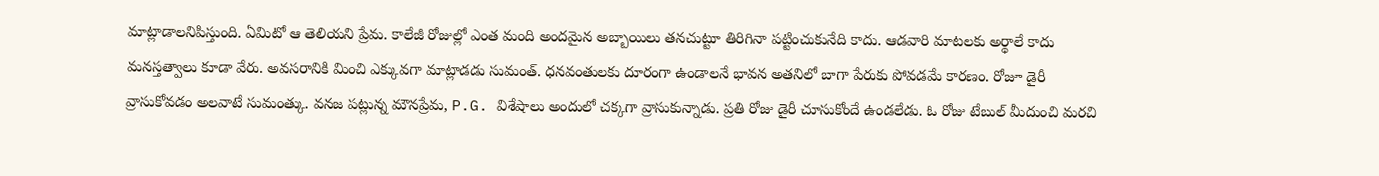మాట్లాడాలనిపిస్తుంది. ఏమిటో ఆ తెలియని ప్రేమ. కాలేజీ రోజుల్లో ఎంత మంది అందమైన అబ్బాయిలు తనచుట్టూ తిరిగినా పట్టించుకునేది కాదు. ఆడవారి మాటలకు అర్థాలే కాదు మనస్తత్వాలు కూడా వేరు. అవసరానికి మించి ఎక్కువగా మాట్లాడడు సుమంత్. ధనవంతులకు దూరంగా ఉండాలనే భావన అతనిలో బాగా పేరుకు పోవడమే కారణం. రోజూ డైరీ వ్రాసుకోవడం అలవాటే సుమంత్కు. వనజ పట్లున్న మౌనప్రేమ, P.G. విశేషాలు అందులో చక్కగా వ్రాసుకున్నాడు. ప్రతి రోజు డైరీ చూసుకోందే ఉండలేడు. ఓ రోజు టేబుల్ మీదుంచి మరచి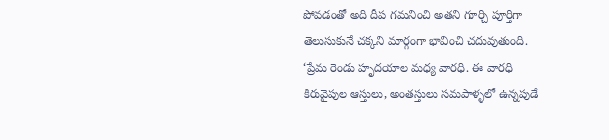పోవడంతో అది దీప గమనించి అతని గూర్చి పూర్తిగా తెలుసుకునే చక్కని మార్గంగా భావించి చదువుతుంది. ‘ప్రేమ రెండు హృదయాల మధ్య వారధి. ఈ వారధి కిరువైపుల ఆస్తులు, అంతస్తులు సమపాళ్ళలో ఉన్నపుడే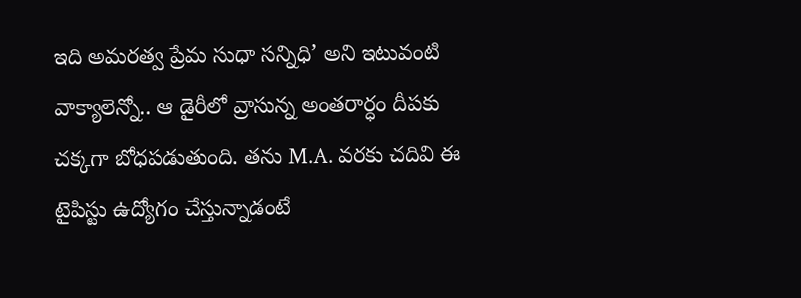ఇది అమరత్వ ప్రేమ సుధా సన్నిధి’ అని ఇటువంటి వాక్యాలెన్నో.. ఆ డైరీలో వ్రాసున్న అంతరార్ధం దీపకు చక్కగా బోధపడుతుంది. తను M.A. వరకు చదివి ఈ టైపిస్టు ఉద్యోగం చేస్తున్నాడంటే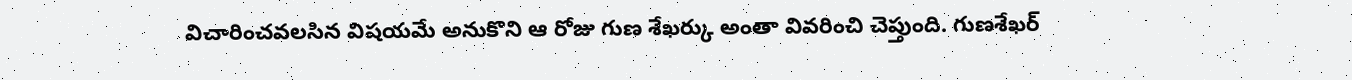విచారించవలసిన విషయమే అనుకొని ఆ రోజు గుణ శేఖర్కు అంతా వివరించి చెప్తుంది. గుణశేఖర్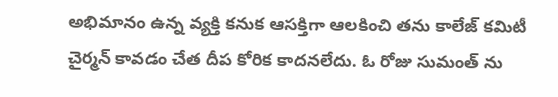అభిమానం ఉన్న వ్యక్తి కనుక ఆసక్తిగా ఆలకించి తను కాలేజ్ కమిటీ చైర్మన్ కావడం చేత దీప కోరిక కాదనలేదు. ఓ రోజు సుమంత్ ను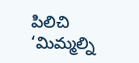పిలిచి ‘మిమ్మల్ని